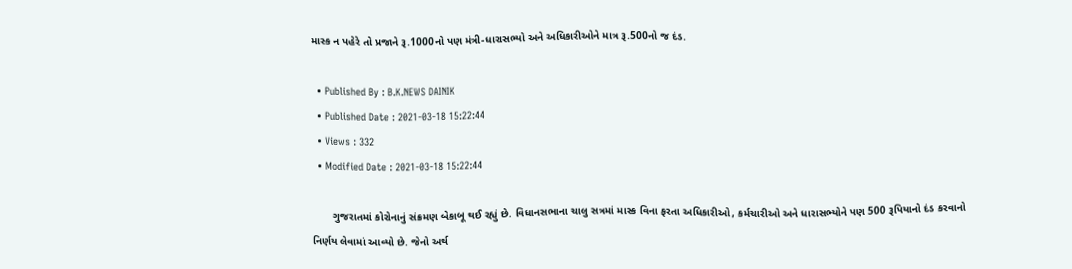માસ્ક ન પહેરે તો પ્રજાને રૂ.1000નો પણ મંત્રી-ધારાસભ્યો અને અધિકારીઓને માત્ર રૂ.500નો જ દંડ.

  • Published By : B.K.NEWS DAINIK
  • Published Date : 2021-03-18 15:22:44
  • Views : 332
  • Modified Date : 2021-03-18 15:22:44

       ગુજરાતમાં કોરોનાનું સંક્રમણ બેકાબૂ થઈ રહ્યું છે. વિધાનસભાના ચાલુ સત્રમાં માસ્ક વિના ફરતા અધિકારીઓ, કર્મચારીઓ અને ધારાસભ્યોને પણ 500 રૂપિયાનો દંડ કરવાનો નિર્ણય લેવામાં આવ્યો છે. જેનો અર્થ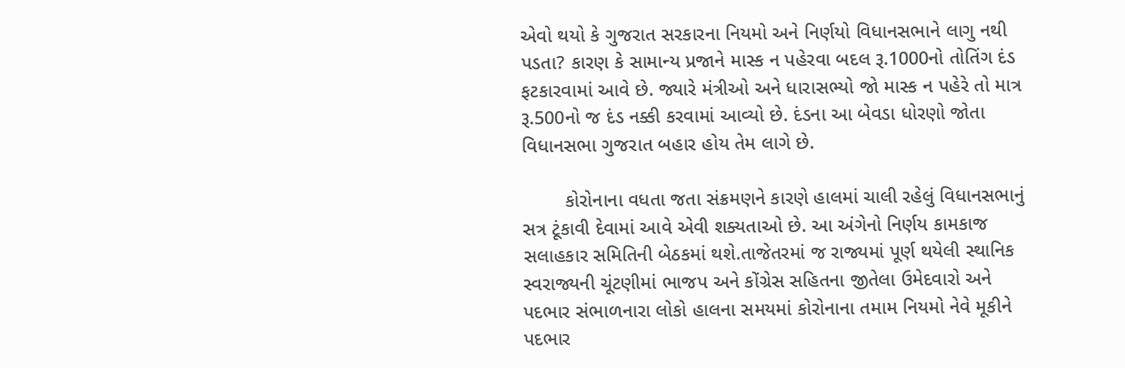એવો થયો કે ગુજરાત સરકારના નિયમો અને નિર્ણયો વિધાનસભાને લાગુ નથી પડતા? કારણ કે સામાન્ય પ્રજાને માસ્ક ન પહેરવા બદલ રૂ.1000નો તોતિંગ દંડ ફટકારવામાં આવે છે. જ્યારે મંત્રીઓ અને ધારાસભ્યો જો માસ્ક ન પહેરે તો માત્ર રૂ.500નો જ દંડ નક્કી કરવામાં આવ્યો છે. દંડના આ બેવડા ધોરણો જોતા વિધાનસભા ગુજરાત બહાર હોય તેમ લાગે છે.

        કોરોનાના વધતા જતા સંક્રમણને કારણે હાલમાં ચાલી રહેલું વિધાનસભાનું સત્ર ટૂંકાવી દેવામાં આવે એવી શક્યતાઓ છે. આ અંગેનો નિર્ણય કામકાજ સલાહકાર સમિતિની બેઠકમાં થશે.તાજેતરમાં જ રાજ્યમાં પૂર્ણ થયેલી સ્થાનિક સ્વરાજ્યની ચૂંટણીમાં ભાજપ અને કોંગ્રેસ સહિતના જીતેલા ઉમેદવારો અને પદભાર સંભાળનારા લોકો હાલના સમયમાં કોરોનાના તમામ નિયમો નેવે મૂકીને પદભાર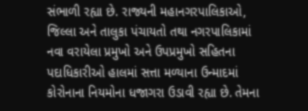સંભાળી રહ્યા છે. રાજ્યની મહાનગરપાલિકાઓ, જિલ્લા અને તાલુકા પંચાયતો તથા નગરપાલિકામાં નવા વરાયેલા પ્રમુખો અને ઉપપ્રમુખો સહિતના પદાધિકારીઓ હાલમાં સત્તા મળ્યાના ઉન્માદમાં કોરોનાના નિયમોના ધજાગરા ઉડાવી રહ્યા છે. તેમના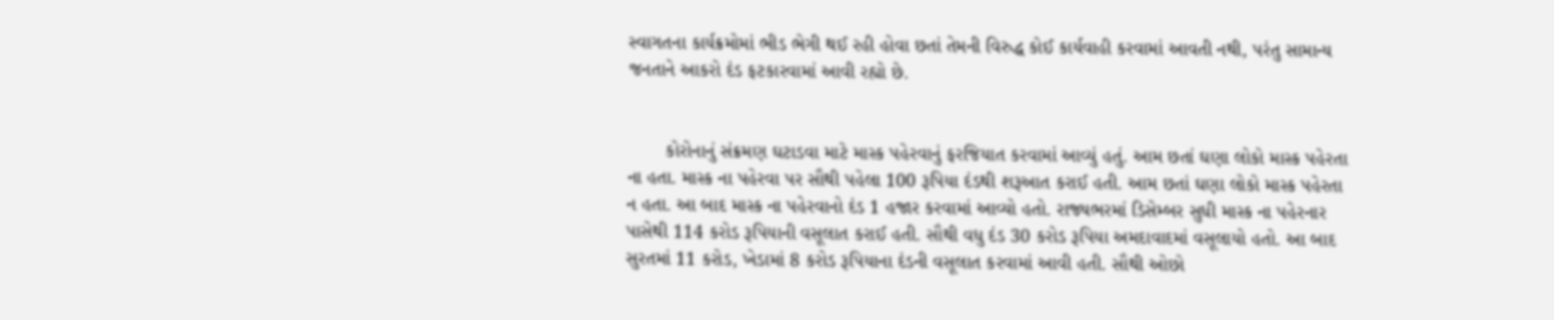સ્વાગતના કાર્યક્રમોમાં ભીડ ભેગી થઈ રહી હોવા છતાં તેમની વિરુદ્ધ કોઈ કાર્યવાહી કરવામાં આવતી નથી, પરંતુ સામાન્ય જનતાને આકરો દંડ ફટકારવામાં આવી રહ્યો છે.


       કોરોનાનું સંક્રમણ ઘટાડવા માટે માસ્ક પહેરવાનું ફરજિયાત કરવામાં આવ્યું હતું. આમ છતાં ઘણા લોકો માસ્ક પહેરતા ના હતા. માસ્ક ના પહેરવા પર સૌથી પહેલા 100 રૂપિયા દંડથી શરૂઆત કરાઈ હતી. આમ છતાં ઘણા લોકો માસ્ક પહેરતા ન હતા. આ બાદ માસ્ક ના પહેરવાનો દંડ 1 હજાર કરવામાં આવ્યો હતો. રાજ્યભરમાં ડિસેમ્બર સુધી માસ્ક ના પહેરનાર પાસેથી 114 કરોડ રૂપિયાની વસૂલાત કરાઈ હતી. સૌથી વધુ દંડ 30 કરોડ રૂપિયા અમદાવાદમાં વસૂલાયો હતો. આ બાદ સુરતમાં 11 કરોડ, ખેડામાં 8 કરોડ રૂપિયાના દંડની વસૂલાત કરવામાં આવી હતી. સૌથી ઓછો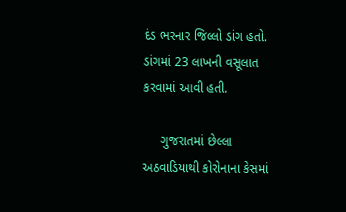દંડ ભરનાર જિલ્લો ડાંગ હતો. ડાંગમાં 23 લાખની વસૂલાત કરવામાં આવી હતી.

     ગુજરાતમાં છેલ્લા અઠવાડિયાથી કોરોનાના કેસમાં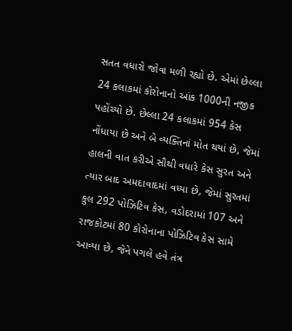સતત વધારો જોવા મળી રહ્યો છે. એમાં છેલ્લા 24 કલાકમાં કોરોનાનો આંક 1000ની નજીક પહોંચ્યો છે. છેલ્લા 24 કલાકમાં 954 કેસ નોંધાયા છે અને બે વ્યક્તિનાં મોત થયાં છે, જેમાં હાલની વાત કરીએ સૌથી વધારે કેસ સુરત અને ત્યાર બાદ અમદાવાદમાં વધ્યા છે, જેમાં સુરતમાં કુલ 292 પોઝિટિવ કેસ, વડોદરામાં 107 અને રાજકોટમાં 80 કોરોનાના પોઝિટિવ કેસ સામે આવ્યા છે, જેને પગલે હવે તંત્ર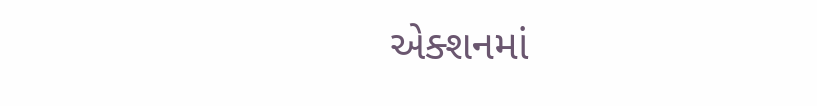એક્શનમાં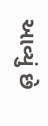આવ્યું છે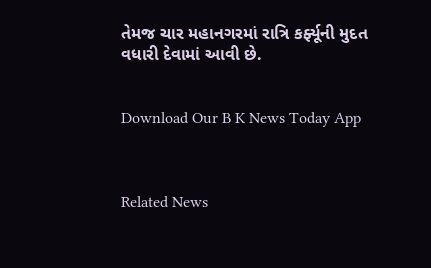તેમજ ચાર મહાનગરમાં રાત્રિ કર્ફ્યૂની મુદત વધારી દેવામાં આવી છે.


Download Our B K News Today App



Related News